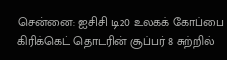சென்னை: ஐசிசி டி20 உலகக் கோப்பை கிரிக்கெட் தொடரின் சூப்பர் 8 சுற்றில்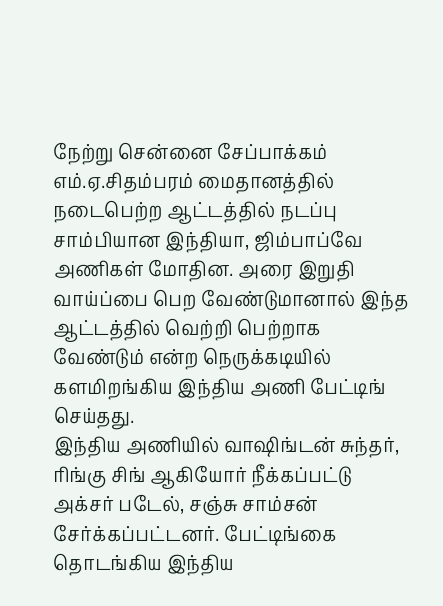நேற்று சென்னை சேப்பாக்கம் எம்.ஏ.சிதம்பரம் மைதானத்தில் நடைபெற்ற ஆட்டத்தில் நடப்பு சாம்பியான இந்தியா, ஜிம்பாப்வே அணிகள் மோதின. அரை இறுதி வாய்ப்பை பெற வேண்டுமானால் இந்த ஆட்டத்தில் வெற்றி பெற்றாக வேண்டும் என்ற நெருக்கடியில் களமிறங்கிய இந்திய அணி பேட்டிங் செய்தது.
இந்திய அணியில் வாஷிங்டன் சுந்தர், ரிங்கு சிங் ஆகியோர் நீக்கப்பட்டு அக்சர் படேல், சஞ்சு சாம்சன் சேர்க்கப்பட்டனர். பேட்டிங்கை தொடங்கிய இந்திய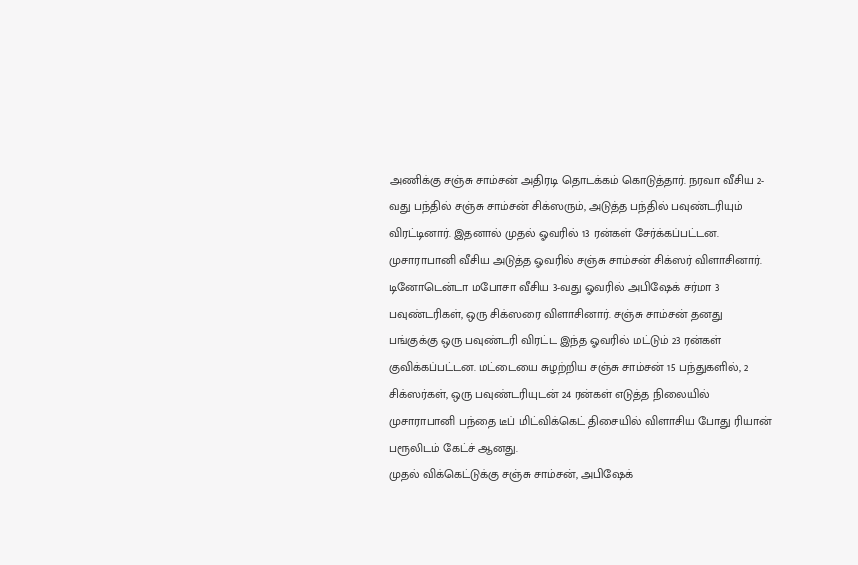அணிக்கு சஞ்சு சாம்சன் அதிரடி தொடக்கம் கொடுத்தார். நரவா வீசிய 2-வது பந்தில் சஞ்சு சாம்சன் சிக்ஸரும், அடுத்த பந்தில் பவுண்டரியும் விரட்டினார். இதனால் முதல் ஓவரில் 13 ரன்கள் சேர்க்கப்பட்டன. முசாராபானி வீசிய அடுத்த ஓவரில் சஞ்சு சாம்சன் சிக்ஸர் விளாசினார்.
டினோடென்டா மபோசா வீசிய 3-வது ஓவரில் அபிஷேக் சர்மா 3 பவுண்டரிகள், ஒரு சிக்ஸரை விளாசினார். சஞ்சு சாம்சன் தனது பங்குக்கு ஒரு பவுண்டரி விரட்ட இந்த ஓவரில் மட்டும் 23 ரன்கள் குவிக்கப்பட்டன. மட்டையை சுழற்றிய சஞ்சு சாம்சன் 15 பந்துகளில், 2 சிக்ஸர்கள், ஒரு பவுண்டரியுடன் 24 ரன்கள் எடுத்த நிலையில் முசாராபானி பந்தை டீப் மிட்விக்கெட் திசையில் விளாசிய போது ரியான் பரூலிடம் கேட்ச் ஆனது.
முதல் விக்கெட்டுக்கு சஞ்சு சாம்சன், அபிஷேக்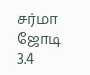சர்மா ஜோடி 3.4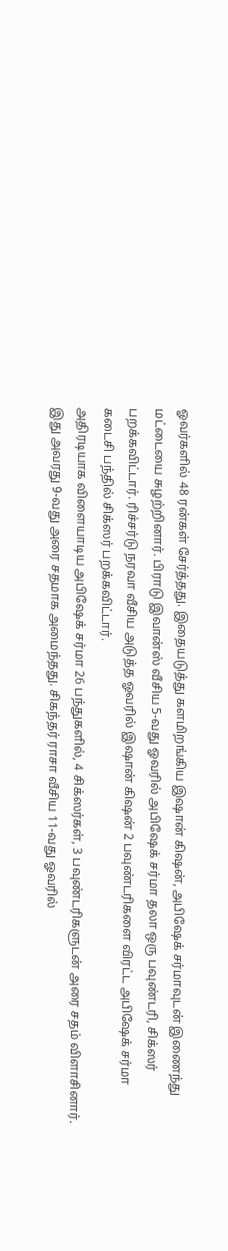ஓவர்களில் 48 ரன்கள் சேர்த்தது. இதையடுத்து களமிறங்கிய இஷான் கிஷன், அபிஷேக் சர்மாவுடன் இணைந்து மட்டையை சுழற்றினார். பிராடு இவான்ஸ் வீசிய 5-வது ஓவரில் அபிஷேக் சர்மா தலா ஒரு பவுண்டரி, சிக்ஸர் பறக்கவிட்டார். ரிச்சர்டு நரவா வீசிய அடுத்த ஓவரில் இஷான் கிஷன் 2 பவுண்டரிகளை விரட்ட அபிஷேக் சர்மா கடைசி பந்தில் சிக்ஸர் பறக்கவிட்டார்.
அதிரடியாக விளையாடிய அபிஷேக் சர்மா 26 பந்துகளில், 4 சிக்ஸர்கள், 3 பவுண்டரிகளுடன் அரை சதம் விளாசினார். இது அவரது 9-வது அரை சதமாக அமைந்தது. சிகந்தர் ராசா வீசிய 11-வது ஓவரில்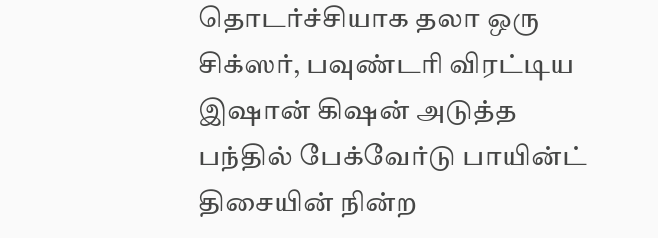தொடர்ச்சியாக தலா ஒரு சிக்ஸர், பவுண்டரி விரட்டிய இஷான் கிஷன் அடுத்த பந்தில் பேக்வேர்டு பாயின்ட் திசையின் நின்ற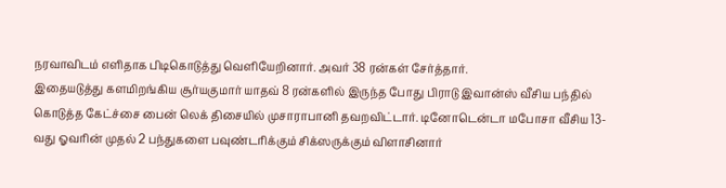நரவாவிடம் எளிதாக பிடிகொடுத்து வெளியேறினார். அவர் 38 ரன்கள் சேர்த்தார்.
இதையடுத்து களமிறங்கிய சூர்யகுமார் யாதவ் 8 ரன்களில் இருந்த போது பிராடு இவான்ஸ் வீசிய பந்தில் கொடுத்த கேட்ச்சை பைன் லெக் திசையில் முசாராபானி தவறவிட்டார். டினோடென்டா மபோசா வீசிய 13-வது ஓவரின் முதல் 2 பந்துகளை பவுண்டரிக்கும் சிக்ஸருக்கும் விளாசினார்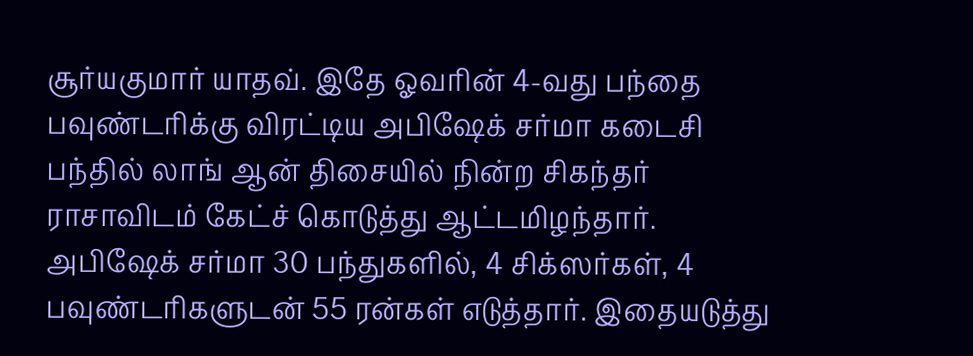சூர்யகுமார் யாதவ். இதே ஓவரின் 4-வது பந்தை பவுண்டரிக்கு விரட்டிய அபிஷேக் சர்மா கடைசி பந்தில் லாங் ஆன் திசையில் நின்ற சிகந்தர் ராசாவிடம் கேட்ச் கொடுத்து ஆட்டமிழந்தார்.
அபிஷேக் சர்மா 30 பந்துகளில், 4 சிக்ஸர்கள், 4 பவுண்டரிகளுடன் 55 ரன்கள் எடுத்தார். இதையடுத்து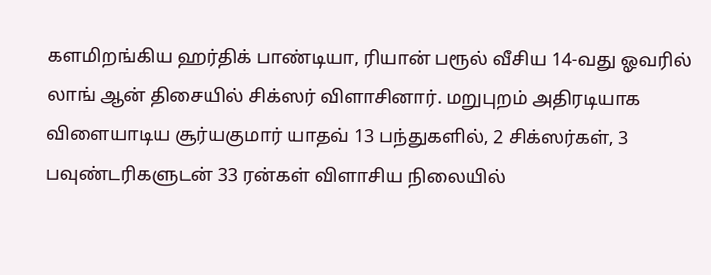களமிறங்கிய ஹர்திக் பாண்டியா, ரியான் பரூல் வீசிய 14-வது ஓவரில் லாங் ஆன் திசையில் சிக்ஸர் விளாசினார். மறுபுறம் அதிரடியாக விளையாடிய சூர்யகுமார் யாதவ் 13 பந்துகளில், 2 சிக்ஸர்கள், 3 பவுண்டரிகளுடன் 33 ரன்கள் விளாசிய நிலையில்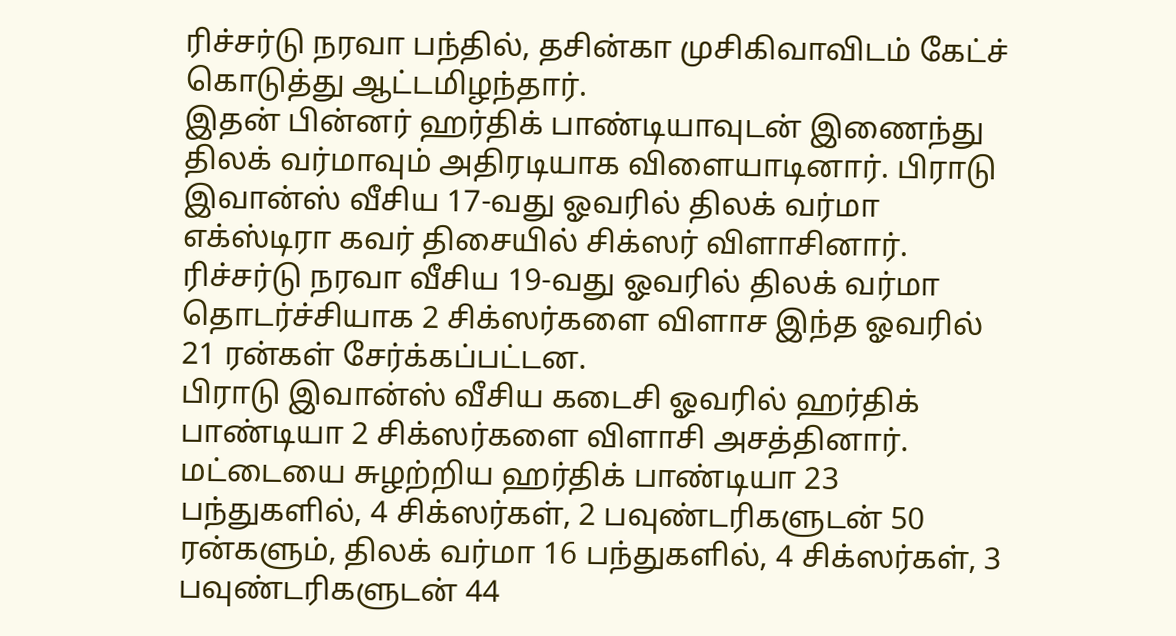ரிச்சர்டு நரவா பந்தில், தசின்கா முசிகிவாவிடம் கேட்ச் கொடுத்து ஆட்டமிழந்தார்.
இதன் பின்னர் ஹர்திக் பாண்டியாவுடன் இணைந்து திலக் வர்மாவும் அதிரடியாக விளையாடினார். பிராடு இவான்ஸ் வீசிய 17-வது ஓவரில் திலக் வர்மா எக்ஸ்டிரா கவர் திசையில் சிக்ஸர் விளாசினார். ரிச்சர்டு நரவா வீசிய 19-வது ஓவரில் திலக் வர்மா தொடர்ச்சியாக 2 சிக்ஸர்களை விளாச இந்த ஓவரில் 21 ரன்கள் சேர்க்கப்பட்டன.
பிராடு இவான்ஸ் வீசிய கடைசி ஓவரில் ஹர்திக் பாண்டியா 2 சிக்ஸர்களை விளாசி அசத்தினார். மட்டையை சுழற்றிய ஹர்திக் பாண்டியா 23 பந்துகளில், 4 சிக்ஸர்கள், 2 பவுண்டரிகளுடன் 50 ரன்களும், திலக் வர்மா 16 பந்துகளில், 4 சிக்ஸர்கள், 3 பவுண்டரிகளுடன் 44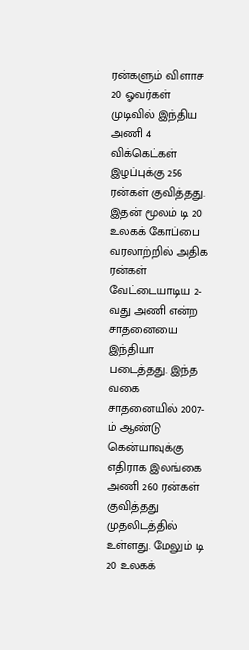ரன்களும் விளாச 20 ஓவர்கள் முடிவில் இந்திய அணி 4 விக்கெட்கள் இழப்புக்கு 256 ரன்கள் குவித்தது.
இதன் மூலம் டி 20 உலகக் கோப்பை வரலாற்றில் அதிக ரன்கள் வேட்டையாடிய 2-வது அணி என்ற சாதனையை இந்தியா படைத்தது. இந்த வகை சாதனையில் 2007-ம் ஆண்டு கென்யாவுக்கு எதிராக இலங்கை அணி 260 ரன்கள் குவித்தது முதலிடத்தில் உள்ளது. மேலும் டி 20 உலகக்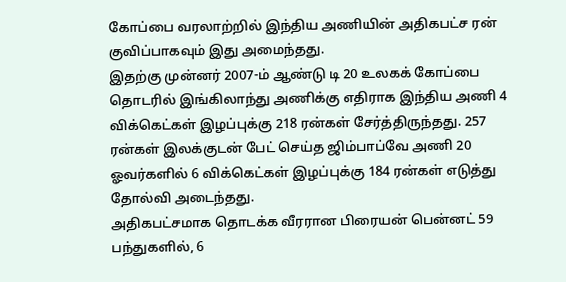கோப்பை வரலாற்றில் இந்திய அணியின் அதிகபட்ச ரன் குவிப்பாகவும் இது அமைந்தது.
இதற்கு முன்னர் 2007-ம் ஆண்டு டி 20 உலகக் கோப்பை தொடரில் இங்கிலாந்து அணிக்கு எதிராக இந்திய அணி 4 விக்கெட்கள் இழப்புக்கு 218 ரன்கள் சேர்த்திருந்தது. 257 ரன்கள் இலக்குடன் பேட் செய்த ஜிம்பாப்வே அணி 20 ஓவர்களில் 6 விக்கெட்கள் இழப்புக்கு 184 ரன்கள் எடுத்து தோல்வி அடைந்தது.
அதிகபட்சமாக தொடக்க வீரரான பிரையன் பென்னட் 59 பந்துகளில், 6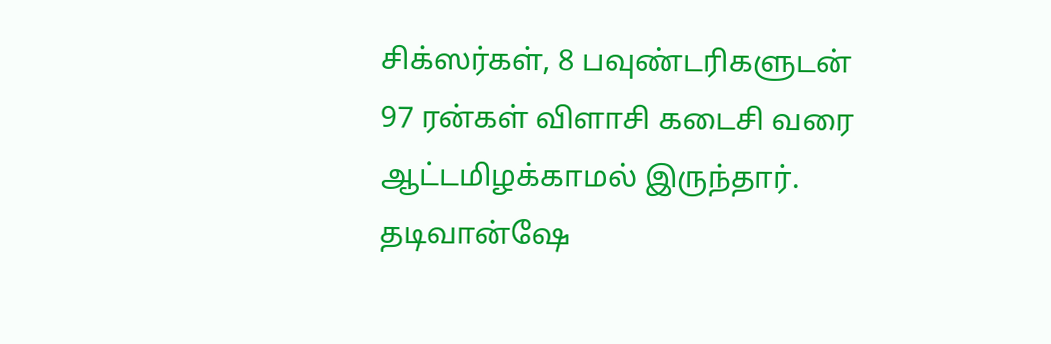சிக்ஸர்கள், 8 பவுண்டரிகளுடன் 97 ரன்கள் விளாசி கடைசி வரை ஆட்டமிழக்காமல் இருந்தார். தடிவான்ஷே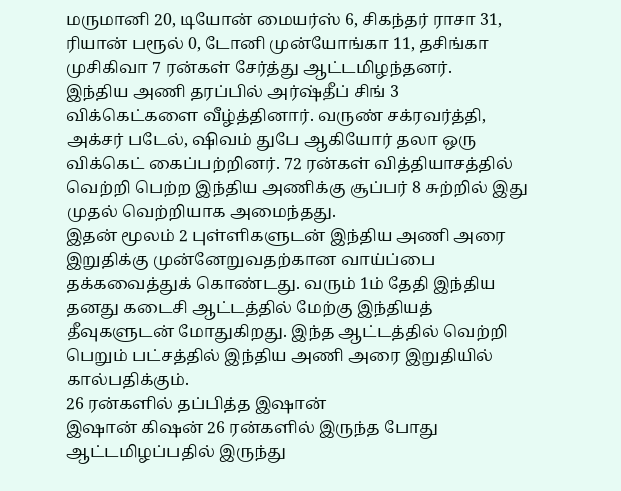மருமானி 20, டியோன் மையர்ஸ் 6, சிகந்தர் ராசா 31, ரியான் பரூல் 0, டோனி முன்யோங்கா 11, தசிங்கா முசிகிவா 7 ரன்கள் சேர்த்து ஆட்டமிழந்தனர்.
இந்திய அணி தரப்பில் அர்ஷ்தீப் சிங் 3 விக்கெட்களை வீழ்த்தினார். வருண் சக்ரவர்த்தி, அக்சர் படேல், ஷிவம் துபே ஆகியோர் தலா ஒரு விக்கெட் கைப்பற்றினர். 72 ரன்கள் வித்தியாசத்தில் வெற்றி பெற்ற இந்திய அணிக்கு சூப்பர் 8 சுற்றில் இது முதல் வெற்றியாக அமைந்தது.
இதன் மூலம் 2 புள்ளிகளுடன் இந்திய அணி அரை இறுதிக்கு முன்னேறுவதற்கான வாய்ப்பை தக்கவைத்துக் கொண்டது. வரும் 1ம் தேதி இந்திய தனது கடைசி ஆட்டத்தில் மேற்கு இந்தியத் தீவுகளுடன் மோதுகிறது. இந்த ஆட்டத்தில் வெற்றி பெறும் பட்சத்தில் இந்திய அணி அரை இறுதியில் கால்பதிக்கும்.
26 ரன்களில் தப்பித்த இஷான்
இஷான் கிஷன் 26 ரன்களில் இருந்த போது ஆட்டமிழப்பதில் இருந்து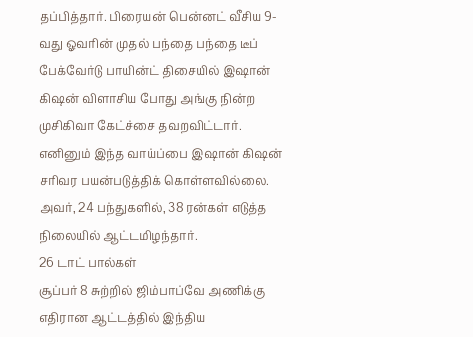தப்பித்தார். பிரையன் பென்னட் வீசிய 9-வது ஓவரின் முதல் பந்தை பந்தை டீப் பேக்வேர்டு பாயின்ட் திசையில் இஷான் கிஷன் விளாசிய போது அங்கு நின்ற முசிகிவா கேட்ச்சை தவறவிட்டார். எனினும் இந்த வாய்ப்பை இஷான் கிஷன் சரிவர பயன்படுத்திக் கொள்ளவில்லை. அவர், 24 பந்துகளில், 38 ரன்கள் எடுத்த நிலையில் ஆட்டமிழந்தார்.
26 டாட் பால்கள்
சூப்பர் 8 சுற்றில் ஜிம்பாப்வே அணிக்கு எதிரான ஆட்டத்தில் இந்திய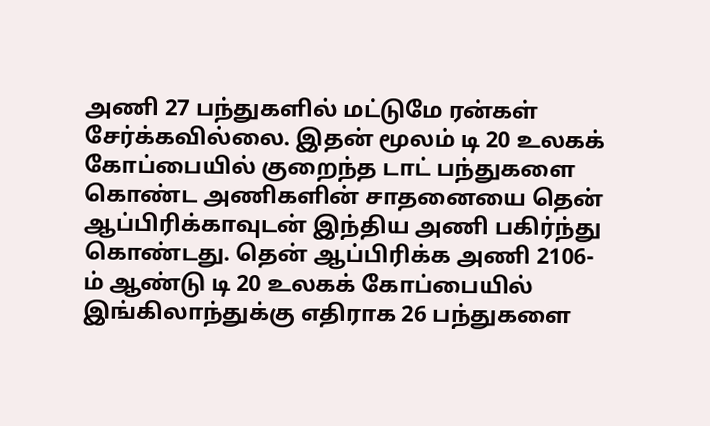அணி 27 பந்துகளில் மட்டுமே ரன்கள் சேர்க்கவில்லை. இதன் மூலம் டி 20 உலகக் கோப்பையில் குறைந்த டாட் பந்துகளை கொண்ட அணிகளின் சாதனையை தென் ஆப்பிரிக்காவுடன் இந்திய அணி பகிர்ந்து கொண்டது. தென் ஆப்பிரிக்க அணி 2106-ம் ஆண்டு டி 20 உலகக் கோப்பையில் இங்கிலாந்துக்கு எதிராக 26 பந்துகளை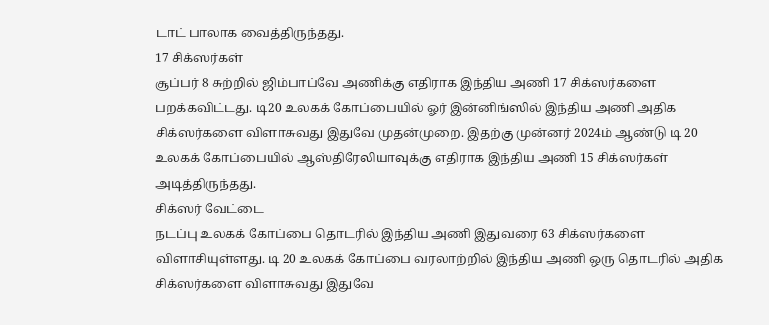டாட் பாலாக வைத்திருந்தது.
17 சிக்ஸர்கள்
சூப்பர் 8 சுற்றில் ஜிம்பாப்வே அணிக்கு எதிராக இந்திய அணி 17 சிக்ஸர்களை பறக்கவிட்டது. டி20 உலகக் கோப்பையில் ஓர் இன்னிங்ஸில் இந்திய அணி அதிக சிக்ஸர்களை விளாசுவது இதுவே முதன்முறை. இதற்கு முன்னர் 2024ம் ஆண்டு டி 20 உலகக் கோப்பையில் ஆஸ்திரேலியாவுக்கு எதிராக இந்திய அணி 15 சிக்ஸர்கள் அடித்திருந்தது.
சிக்ஸர் வேட்டை
நடப்பு உலகக் கோப்பை தொடரில் இந்திய அணி இதுவரை 63 சிக்ஸர்களை விளாசியுள்ளது. டி 20 உலகக் கோப்பை வரலாற்றில் இந்திய அணி ஒரு தொடரில் அதிக சிக்ஸர்களை விளாசுவது இதுவே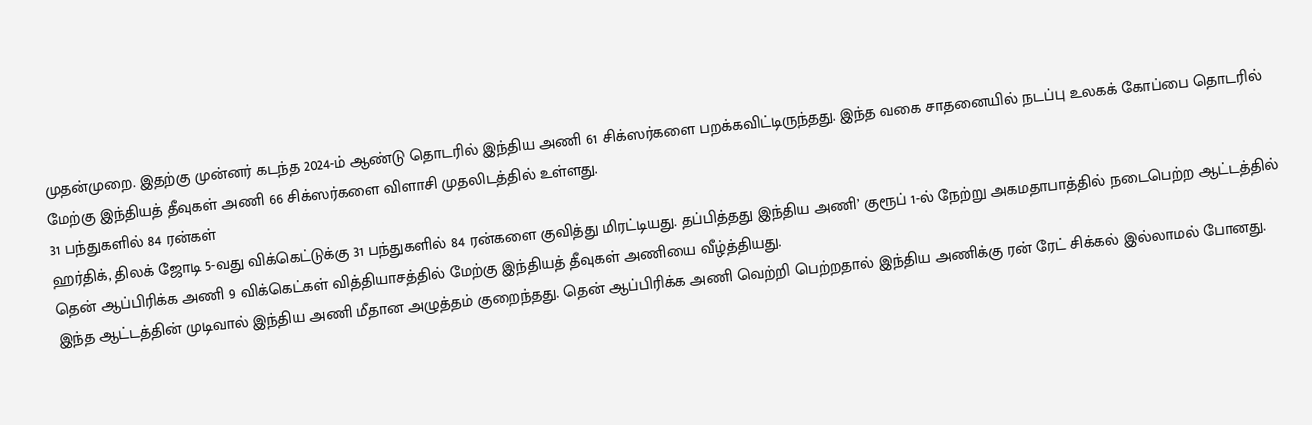முதன்முறை. இதற்கு முன்னர் கடந்த 2024-ம் ஆண்டு தொடரில் இந்திய அணி 61 சிக்ஸர்களை பறக்கவிட்டிருந்தது. இந்த வகை சாதனையில் நடப்பு உலகக் கோப்பை தொடரில் மேற்கு இந்தியத் தீவுகள் அணி 66 சிக்ஸர்களை விளாசி முதலிடத்தில் உள்ளது.
31 பந்துகளில் 84 ரன்கள்
ஹர்திக், திலக் ஜோடி 5-வது விக்கெட்டுக்கு 31 பந்துகளில் 84 ரன்களை குவித்து மிரட்டியது. தப்பித்தது இந்திய அணி’ குரூப் 1-ல் நேற்று அகமதாபாத்தில் நடைபெற்ற ஆட்டத்தில் தென் ஆப்பிரிக்க அணி 9 விக்கெட்கள் வித்தியாசத்தில் மேற்கு இந்தியத் தீவுகள் அணியை வீழ்த்தியது.
இந்த ஆட்டத்தின் முடிவால் இந்திய அணி மீதான அழுத்தம் குறைந்தது. தென் ஆப்பிரிக்க அணி வெற்றி பெற்றதால் இந்திய அணிக்கு ரன் ரேட் சிக்கல் இல்லாமல் போனது.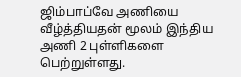ஜிம்பாப்வே அணியை வீழ்த்தியதன் மூலம் இந்திய அணி 2 புள்ளிகளை பெற்றுள்ளது.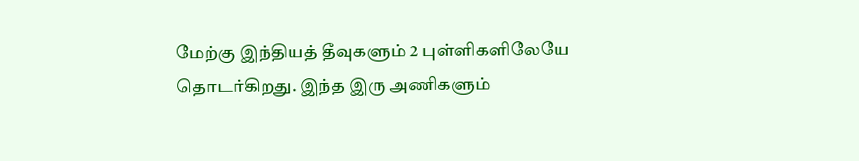மேற்கு இந்தியத் தீவுகளும் 2 புள்ளிகளிலேயே தொடர்கிறது. இந்த இரு அணிகளும்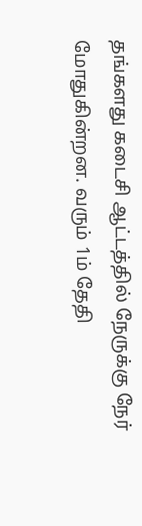தங்களது கடைசி ஆட்டத்தில் நேருக்கு நேர் மோதுகின்றன. வரும் 1ம் தேதி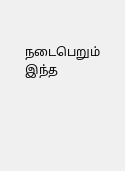நடைபெறும் இந்த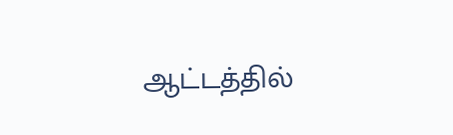ஆட்டத்தில்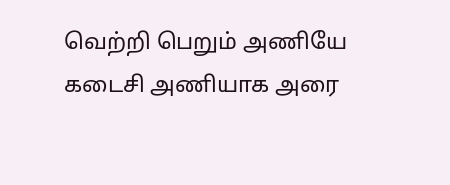வெற்றி பெறும் அணியே கடைசி அணியாக அரை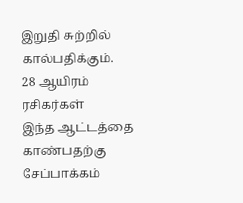இறுதி சுற்றில் கால்பதிக்கும்.
28 ஆயிரம் ரசிகர்கள்
இந்த ஆட்டத்தை காண்பதற்கு சேப்பாக்கம்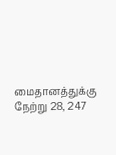மைதானத்துக்கு நேற்று 28, 247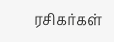ரசிகர்கள்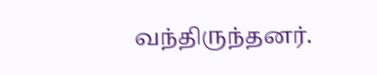வந்திருந்தனர்.